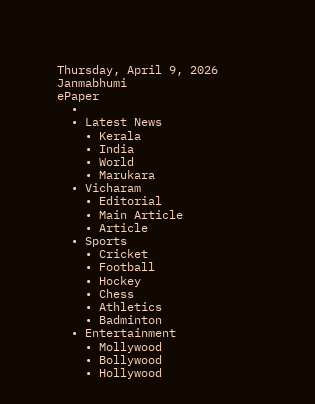Thursday, April 9, 2026
Janmabhumi
ePaper
  •
  • Latest News
    • Kerala
    • India
    • World
    • Marukara
  • Vicharam
    • Editorial
    • Main Article
    • Article
  • Sports
    • Cricket
    • Football
    • Hockey
    • Chess
    • Athletics
    • Badminton
  • Entertainment
    • Mollywood
    • Bollywood
    • Hollywood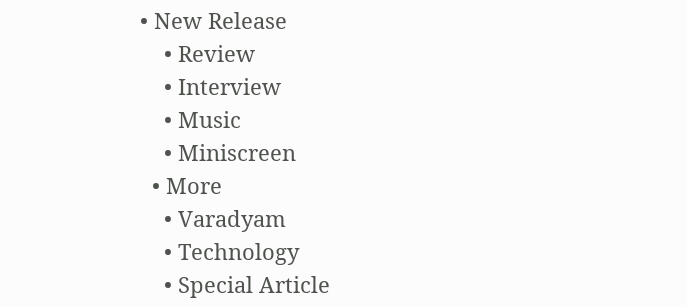• New Release
    • Review
    • Interview
    • Music
    • Miniscreen
  • More
    • Varadyam
    • Technology
    • Special Article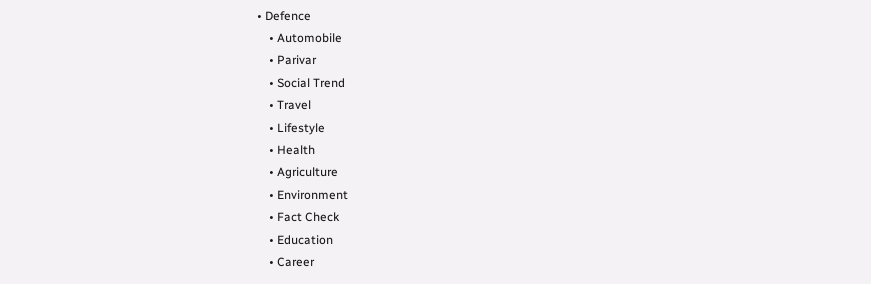• Defence
    • Automobile
    • Parivar
    • Social Trend
    • Travel
    • Lifestyle
    • Health
    • Agriculture
    • Environment
    • Fact Check
    • Education
    • Career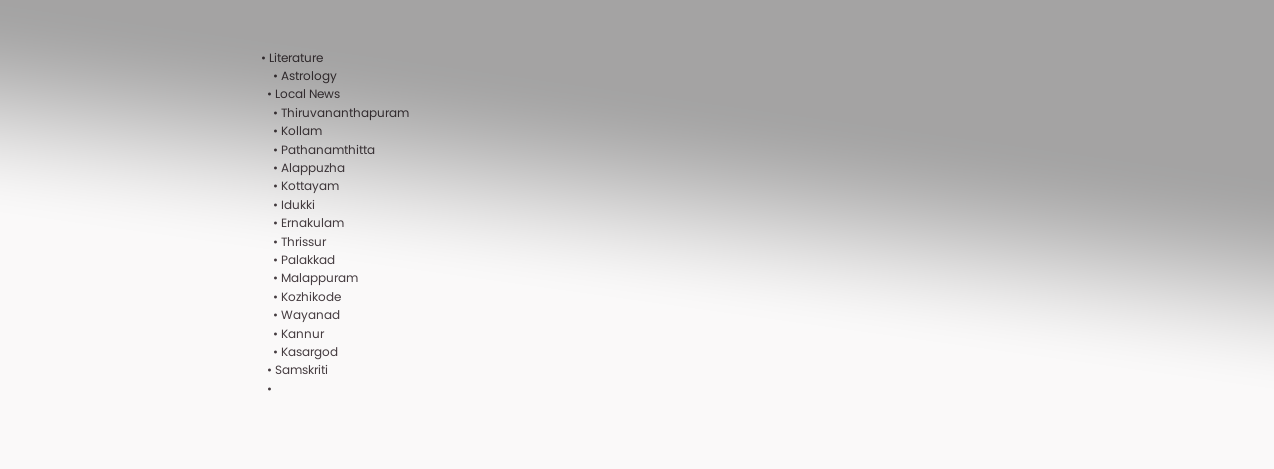• Literature
    • Astrology
  • Local News
    • Thiruvananthapuram
    • Kollam
    • Pathanamthitta
    • Alappuzha
    • Kottayam
    • Idukki
    • Ernakulam
    • Thrissur
    • Palakkad
    • Malappuram
    • Kozhikode
    • Wayanad
    • Kannur
    • Kasargod
  • Samskriti
  •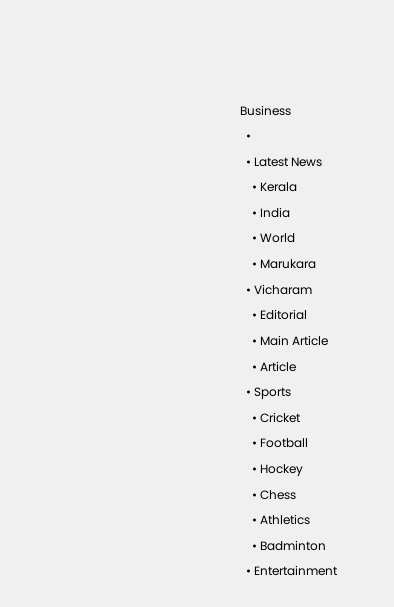Business
  •
  • Latest News
    • Kerala
    • India
    • World
    • Marukara
  • Vicharam
    • Editorial
    • Main Article
    • Article
  • Sports
    • Cricket
    • Football
    • Hockey
    • Chess
    • Athletics
    • Badminton
  • Entertainment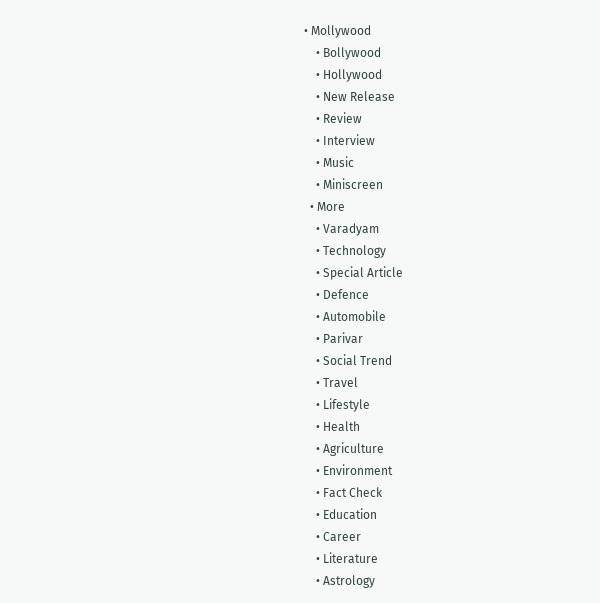• Mollywood
    • Bollywood
    • Hollywood
    • New Release
    • Review
    • Interview
    • Music
    • Miniscreen
  • More
    • Varadyam
    • Technology
    • Special Article
    • Defence
    • Automobile
    • Parivar
    • Social Trend
    • Travel
    • Lifestyle
    • Health
    • Agriculture
    • Environment
    • Fact Check
    • Education
    • Career
    • Literature
    • Astrology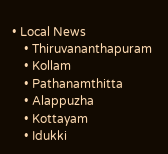• Local News
    • Thiruvananthapuram
    • Kollam
    • Pathanamthitta
    • Alappuzha
    • Kottayam
    • Idukki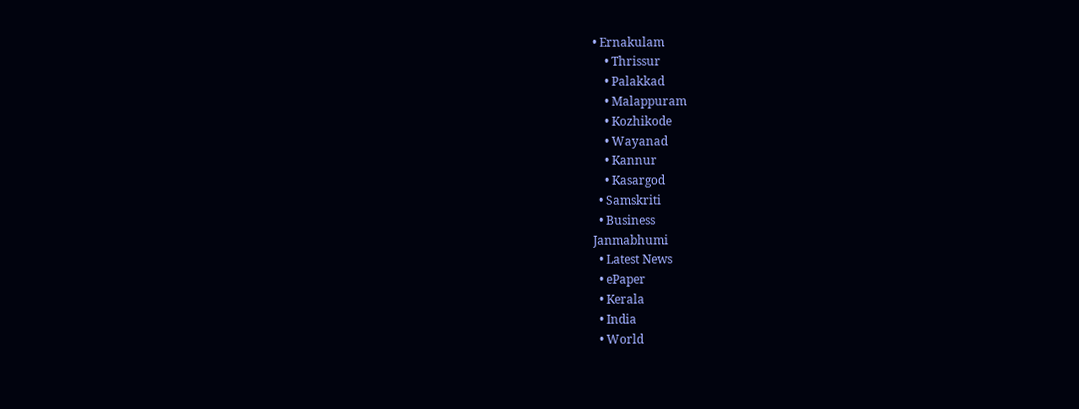• Ernakulam
    • Thrissur
    • Palakkad
    • Malappuram
    • Kozhikode
    • Wayanad
    • Kannur
    • Kasargod
  • Samskriti
  • Business
Janmabhumi
  • Latest News
  • ePaper
  • Kerala
  • India
  • World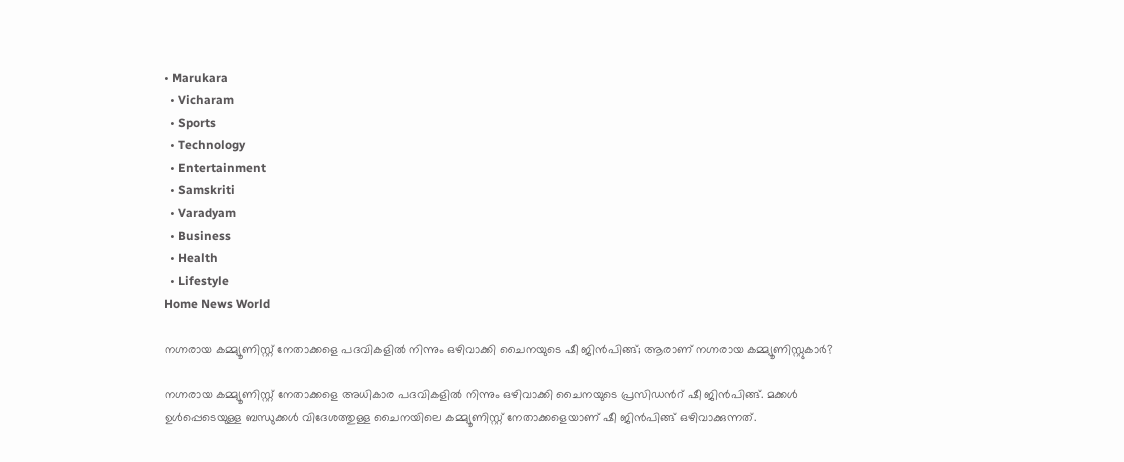• Marukara
  • Vicharam
  • Sports
  • Technology
  • Entertainment
  • Samskriti
  • Varadyam
  • Business
  • Health
  • Lifestyle
Home News World

നഗ്നരായ കമ്മ്യൂണിസ്റ്റ് നേതാക്കളെ പദവികളില്‍ നിന്നും ഒഴിവാക്കി ചൈനയുടെ ഷീ ജിന്‍പിങ്ങ്; ആരാണ് നഗ്നരായ കമ്മ്യൂണിസ്റ്റുകാര്‍?

നഗ്നരായ കമ്മ്യൂണിസ്റ്റ് നേതാക്കളെ അധികാര പദവികളില്‍ നിന്നും ഒഴിവാക്കി ചൈനയുടെ പ്രസിഡന്‍റ് ഷീ ജിന്‍പിങ്ങ്. മക്കള്‍ ഉള്‍പ്പെടെയുള്ള ബന്ധുക്കള്‍ വിദേശത്തുള്ള ചൈനയിലെ കമ്മ്യൂണിസ്റ്റ് നേതാക്കളെയാണ് ഷീ ജിന്‍പിങ്ങ് ഒഴിവാക്കുന്നത്.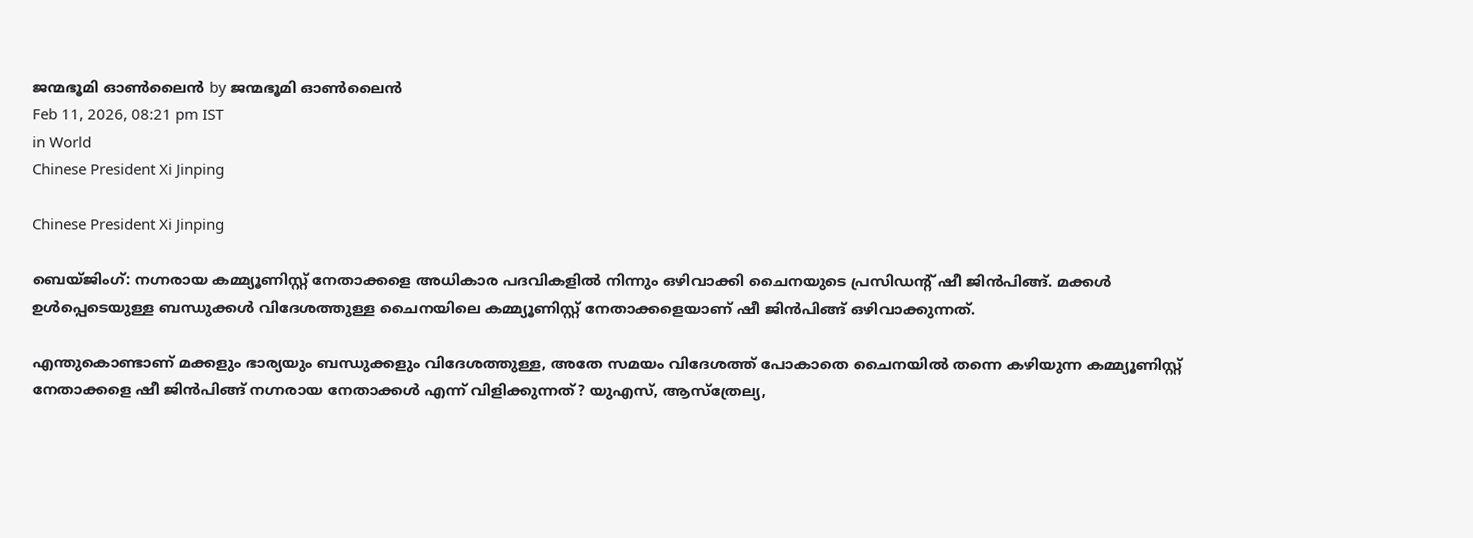ജന്മഭൂമി ഓണ്‍ലൈന്‍ by ജന്മഭൂമി ഓണ്‍ലൈന്‍
Feb 11, 2026, 08:21 pm IST
in World
Chinese President Xi Jinping

Chinese President Xi Jinping

ബെയ്ജിംഗ്: നഗ്നരായ കമ്മ്യൂണിസ്റ്റ് നേതാക്കളെ അധികാര പദവികളില്‍ നിന്നും ഒഴിവാക്കി ചൈനയുടെ പ്രസിഡന്‍റ് ഷീ ജിന്‍പിങ്ങ്. മക്കള്‍ ഉള്‍പ്പെടെയുള്ള ബന്ധുക്കള്‍ വിദേശത്തുള്ള ചൈനയിലെ കമ്മ്യൂണിസ്റ്റ് നേതാക്കളെയാണ് ഷീ ജിന്‍പിങ്ങ് ഒഴിവാക്കുന്നത്.

എന്തുകൊണ്ടാണ് മക്കളും ഭാര്യയും ബന്ധുക്കളും വിദേശത്തുള്ള, അതേ സമയം വിദേശത്ത് പോകാതെ ചൈനയില്‍ തന്നെ കഴിയുന്ന കമ്മ്യൂണിസ്റ്റ് നേതാക്കളെ ഷീ ജിന്‍പിങ്ങ് നഗ്നരായ നേതാക്കള്‍ എന്ന് വിളിക്കുന്നത്? യുഎസ്, ആസ്ത്രേല്യ,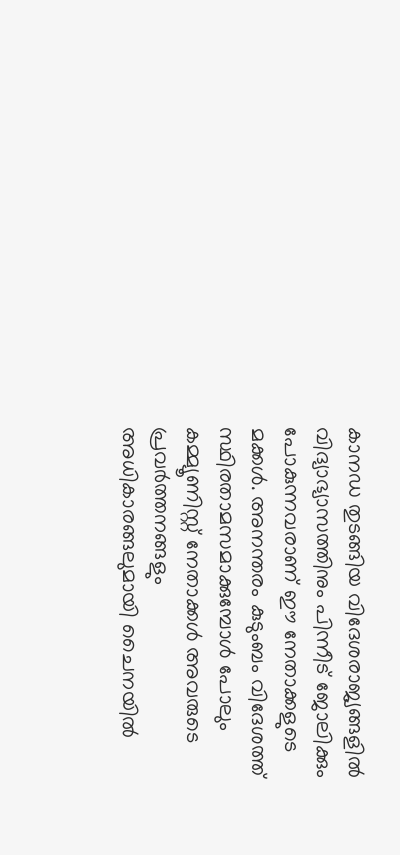കാനഡ തുടങ്ങിയ വിദേശരാജ്യങ്ങളില്‍ വിദ്യാഭ്യാസത്തിനും പിന്നീട് ജോലിക്കും പോകുന്നവരാണ് ഈ നേതാക്കളുടെ മക്കള്‍. അനന്തരം കുടുംബം വിദേശത്ത് സ്ഥിരതാമസമാക്കുമ്പോള്‍ പോലും കമ്മ്യൂണിസ്റ്റ് നേതാക്കള്‍ അവരുടെ പ്രവര്‍ത്തനങ്ങളും അധികാരങ്ങലുമായി ചൈനയില്‍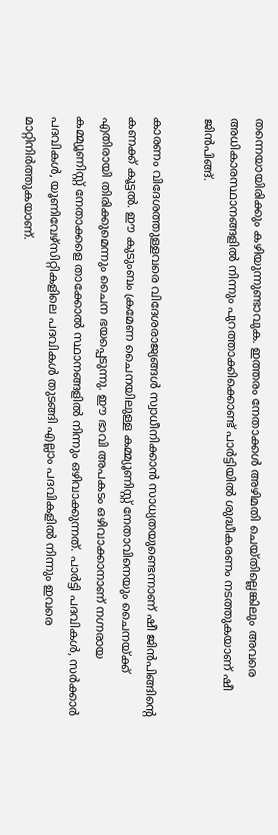തന്നെയായിരിക്കും കഴിയുന്നുണ്ടാവുക. ഇത്തരം നേതാക്കള്‍ അഴിമതി ചെയ്തില്ലെങ്കിലും അവരെ അധികാരസ്ഥാനങ്ങളില്‍ നിന്നും പുറത്താക്കിക്കൊണ്ട് പാര്‍ട്ടിയില്‍ ശുദ്ധീകരണം നടത്തുകയാണ് ഷീ ജിന്‍പിങ്ങ്.

കാരണം വിദേശത്തുള്ളവരെ വിദേശരാജ്യങ്ങള്‍ സ്വാധീനിക്കാന്‍ സാധ്യതയുണ്ടെന്നാണ് ഷീ ജിന്‍പിങ്ങിന്റെ കണക്ക് കൂട്ടല്‍. ഈ കുടുംബം ക്രമേണ ചൈനയിലുള്ള കമ്മ്യൂണിസ്റ്റ് നേതാവിനെയും ചൈനയ്‌ക്ക് എതിരായി തിരിക്കുമെന്നും ചൈന ഭയപ്പെടുന്നു. ഈ ഭാവി അപകടം ഒഴിവാക്കാനാണ് നഗ്നരായ കമ്മ്യൂണിസ്റ്റ് നേതാക്കളെ താക്കോല്‍ സ്ഥാനങ്ങളില്‍ നിന്നും ഒഴിവാക്കുന്നത്. പാര്‍ട്ടി പദവികള്‍, സര്‍ക്കാര്‍ പദവികള്‍, യൂണിവേഴ്സിറ്റികളിലെ പദവികള്‍ തുടങ്ങി എല്ലാം പദവികളില്‍ നിന്നും ഇവരെ മാറ്റിനിര്‍ത്തുകയാണ്.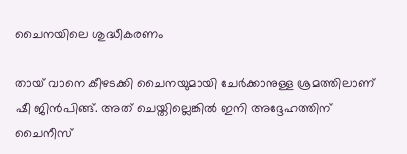ചൈനയിലെ ശുദ്ധീകരണം

തായ് വാനെ കീഴടക്കി ചൈനയുമായി ചേര്‍ക്കാനുള്ള ശ്രമത്തിലാണ് ഷീ ജിന്‍പിങ്ങ്. അത് ചെയ്തില്ലെങ്കില്‍ ഇനി അദ്ദേഹത്തിന് ചൈനീസ്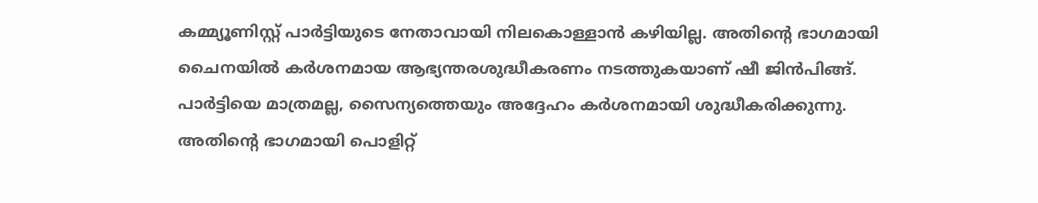കമ്മ്യൂണിസ്റ്റ് പാര്‍ട്ടിയുടെ നേതാവായി നിലകൊള്ളാന്‍ കഴിയില്ല. അതിന്റെ ഭാഗമായി ചൈനയില്‍ കര്‍ശനമായ ആഭ്യന്തരശുദ്ധീകരണം നടത്തുകയാണ് ഷീ ജിന്‍പിങ്ങ്. പാര്‍ട്ടിയെ മാത്രമല്ല, സൈന്യത്തെയും അദ്ദേഹം കര്‍ശനമായി ശുദ്ധീകരിക്കുന്നു. അതിന്റെ ഭാഗമായി പൊളിറ്റ്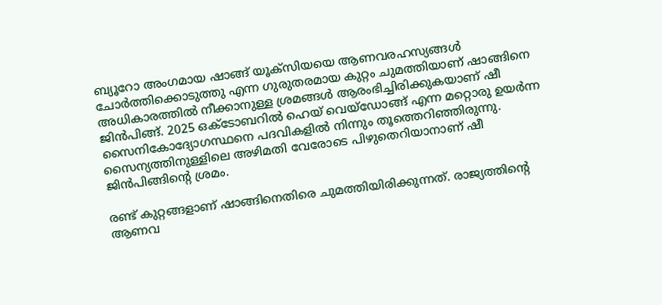ബ്യൂറോ അംഗമായ ഷാങ്ങ് യൂക്സിയയെ ആണവരഹസ്യങ്ങള്‍ ചോര്‍ത്തിക്കൊടുത്തു എന്ന ഗുരുതരമായ കുറ്റം ചുമത്തിയാണ് ഷാങ്ങിനെ അധികാരത്തില്‍ നീക്കാനുള്ള ശ്രമങ്ങള്‍ ആരംഭിച്ചിരിക്കുകയാണ് ഷീ ജിന്‍പിങ്ങ്. 2025 ഒക്ടോബറില്‍ ഹെയ് വെയ്ഡോങ്ങ് എന്ന മറ്റൊരു ഉയര്‍ന്ന സൈനികോദ്യോഗസ്ഥനെ പദവികളില്‍ നിന്നും തൂത്തെറിഞ്ഞിരുന്നു. സൈന്യത്തിനുള്ളിലെ അഴിമതി വേരോടെ പിഴുതെറിയാനാണ് ഷീ ജിന്‍പിങ്ങിന്റെ ശ്രമം.

രണ്ട് കുറ്റങ്ങളാണ് ഷാങ്ങിനെതിരെ ചുമത്തിയിരിക്കുന്നത്. രാജ്യത്തിന്റെ ആണവ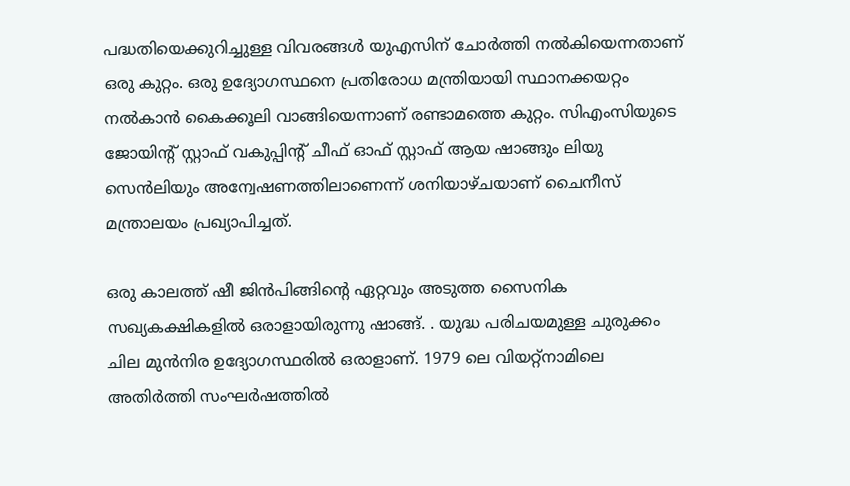പദ്ധതിയെക്കുറിച്ചുള്ള വിവരങ്ങൾ യുഎസിന് ചോർത്തി നൽകിയെന്നതാണ് ഒരു കുറ്റം. ഒരു ഉദ്യോഗസ്ഥനെ പ്രതിരോധ മന്ത്രിയായി സ്ഥാനക്കയറ്റം നൽകാന്‍ കൈക്കൂലി വാങ്ങിയെന്നാണ് രണ്ടാമത്തെ കുറ്റം. സിഎംസിയുടെ ജോയിന്‍റ് സ്റ്റാഫ് വകുപ്പിന്‍റ് ചീഫ് ഓഫ് സ്റ്റാഫ് ആയ ഷാങ്ങും ലിയു സെൻലിയും അന്വേഷണത്തിലാണെന്ന് ശനിയാഴ്ചയാണ് ചൈനീസ് മന്ത്രാലയം പ്രഖ്യാപിച്ചത്.

ഒരു കാലത്ത് ഷീ ജിന്‍പിങ്ങിന്റെ ഏറ്റവും അടുത്ത സൈനിക സഖ്യകക്ഷികളിൽ ഒരാളായിരുന്നു ഷാങ്ങ്. . യുദ്ധ പരിചയമുള്ള ചുരുക്കം ചില മുൻനിര ഉദ്യോഗസ്ഥരിൽ ഒരാളാണ്. 1979 ലെ വിയറ്റ്നാമിലെ അതിർത്തി സംഘർഷത്തിൽ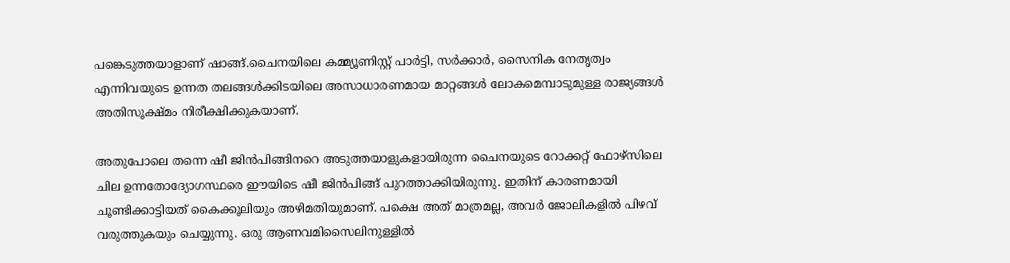പങ്കെടുത്തയാളാണ് ഷാങ്ങ്.ചൈനയിലെ കമ്മ്യൂണിസ്റ്റ് പാർട്ടി, സർക്കാർ, സൈനിക നേതൃത്വം എന്നിവയുടെ ഉന്നത തലങ്ങൾക്കിടയിലെ അസാധാരണമായ മാറ്റങ്ങൾ ലോകമെമ്പാടുമുള്ള രാജ്യങ്ങള്‍ അതിസൂക്ഷ്മം നിരീക്ഷിക്കുകയാണ്.

അതുപോലെ തന്നെ ഷീ ജിന്‍പിങ്ങിന‍റെ അടുത്തയാളുകളായിരുന്ന ചൈനയുടെ റോക്കറ്റ് ഫോഴ്സിലെ ചില ഉന്നതോദ്യോഗസ്ഥരെ ഈയിടെ ഷീ ജിന്‍പിങ്ങ് പുറത്താക്കിയിരുന്നു. ഇതിന് കാരണമായി ചൂണ്ടിക്കാട്ടിയത് കൈക്കൂലിയും അഴിമതിയുമാണ്. പക്ഷെ അത് മാത്രമല്ല, അവര്‍ ജോലികളില്‍ പിഴവ് വരുത്തുകയും ചെയ്യുന്നു. ഒരു ആണവമിസൈലിനുള്ളില്‍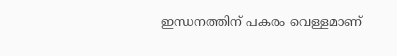ഇന്ധനത്തിന് പകരം വെള്ളമാണ്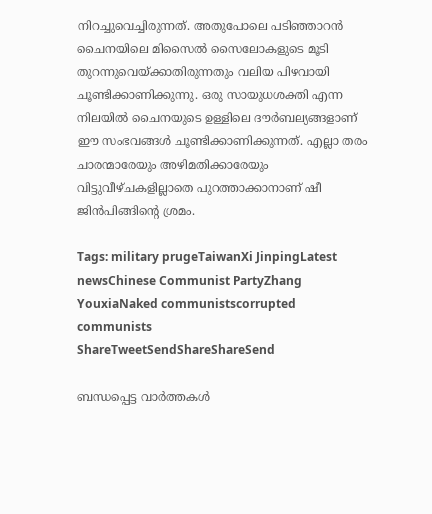നിറച്ചുവെച്ചിരുന്നത്. അതുപോലെ പടിഞ്ഞാറന്‍ ചൈനയിലെ മിസൈല്‍ സൈലോകളുടെ മൂടി തുറന്നുവെയ്‌ക്കാതിരുന്നതും വലിയ പിഴവായി ചൂണ്ടിക്കാണിക്കുന്നു. ഒരു സായുധശക്തി എന്ന നിലയില്‍ ചൈനയുടെ ഉള്ളിലെ ദൗര്‍ബല്യങ്ങളാണ് ഈ സംഭവങ്ങള്‍ ചൂണ്ടിക്കാണിക്കുന്നത്. എല്ലാ തരം ചാരന്മാരേയും അഴിമതിക്കാരേയും വിട്ടുവീഴ്ചകളില്ലാതെ പുറത്താക്കാനാണ് ഷീ ജിന്‍പിങ്ങിന്റെ ശ്രമം.

Tags: military prugeTaiwanXi JinpingLatest newsChinese Communist PartyZhang YouxiaNaked communistscorrupted communists
ShareTweetSendShareShareSend

ബന്ധപ്പെട്ട വാര്‍ത്തകള്‍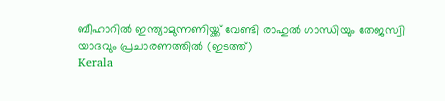ബീഹാറില്‍ ഇന്ത്യാമുന്നണിയ്ക്ക് വേണ്ടി രാഹുല്‍ ഗാന്ധിയും തേജസ്വി യാദവും പ്രചാരണത്തില്‍ (ഇടത്ത്)
Kerala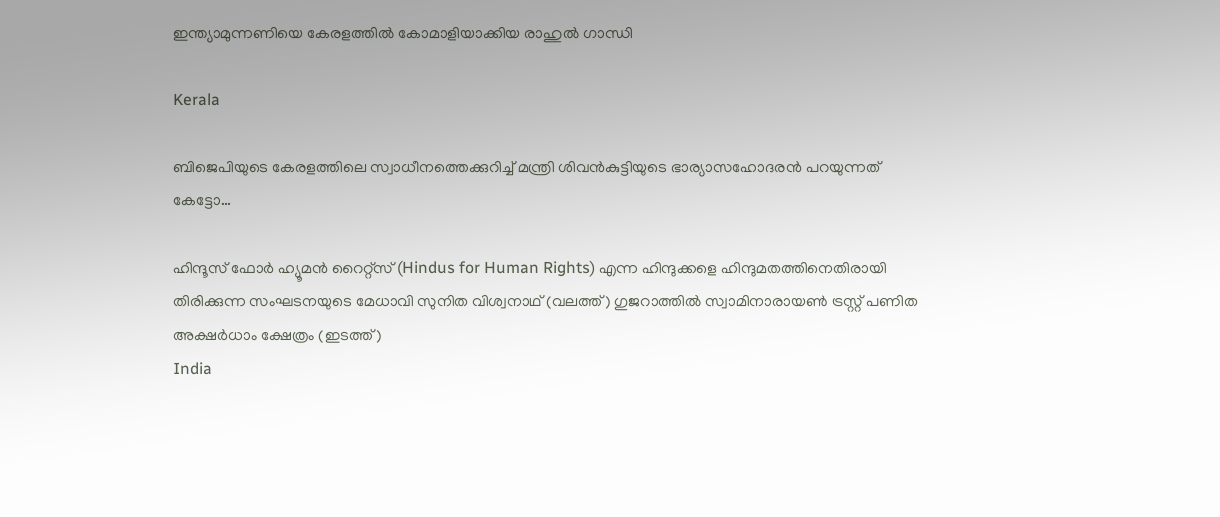ഇന്ത്യാമുന്നണിയെ കേരളത്തില്‍ കോമാളിയാക്കിയ രാഹുല്‍ ഗാന്ധി

Kerala

ബിജെപിയുടെ കേരളത്തിലെ സ്വാധീനത്തെക്കുറിച്ച് മന്ത്രി ശിവന്‍കുട്ടിയുടെ ഭാര്യാസഹോദരന്‍ പറയുന്നത് കേട്ടോ…

ഹിന്ദൂസ് ഫോര്‍ ഹ്യൂമന്‍ റൈറ്റ്സ് (Hindus for Human Rights) എന്ന ഹിന്ദുക്കളെ ഹിന്ദുമതത്തിനെതിരായി തിരിക്കുന്ന സംഘടനയുടെ മേധാവി സുനിത വിശ്വനാഥ് (വലത്ത്) ഗുജറാത്തില്‍ സ്വാമിനാരായണ്‍ ട്രസ്റ്റ് പണിത അക്ഷര്‍ധാം ക്ഷേത്രം (ഇടത്ത്)
India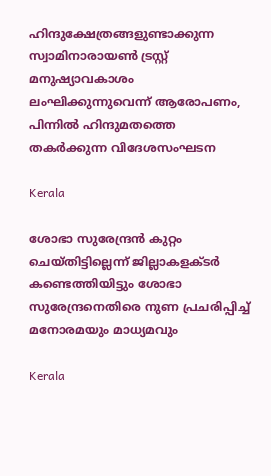ഹിന്ദുക്ഷേത്രങ്ങളുണ്ടാക്കുന്ന സ്വാമിനാരായണ്‍ ട്രസ്റ്റ് മനുഷ്യാവകാശം ലംഘിക്കുന്നുവെന്ന് ആരോപണം, പിന്നില്‍ ഹിന്ദുമതത്തെ തകര്‍ക്കുന്ന വിദേശസംഘടന

Kerala

ശോഭാ സുരേന്ദ്രന്‍ കുറ്റം ചെയ്തിട്ടില്ലെന്ന് ജില്ലാകളക്ടര്‍ കണ്ടെത്തിയിട്ടും ശോഭാ സുരേന്ദ്രനെതിരെ നുണ പ്രചരിപ്പിച്ച് മനോരമയും മാധ്യമവും

Kerala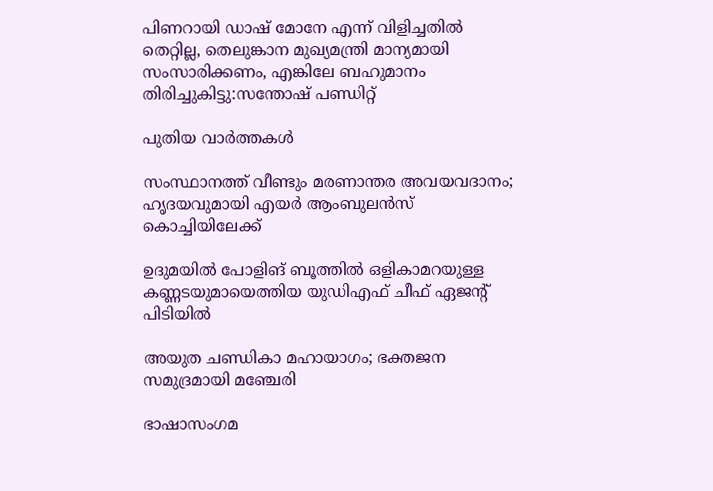പിണറായി ഡാഷ് മോനേ എന്ന് വിളിച്ചതില്‍ തെറ്റില്ല, തെലുങ്കാന മുഖ്യമന്ത്രി മാന്യമായി സംസാരിക്കണം, എങ്കിലേ ബഹുമാനം തിരിച്ചുകിട്ടു:സന്തോഷ് പണ്ഡിറ്റ്

പുതിയ വാര്‍ത്തകള്‍

സംസ്ഥാനത്ത് വീണ്ടും മരണാന്തര അവയവദാനം; ഹൃദയവുമായി എയർ ആംബുലൻസ് കൊച്ചിയിലേക്ക്

ഉദുമയിൽ പോളിങ് ബൂത്തിൽ ഒളികാമറയുള്ള കണ്ണടയുമായെത്തിയ യുഡിഎഫ് ചീഫ് ഏജന്റ് പിടിയിൽ

അയുത ചണ്ഡികാ മഹായാഗം; ഭക്തജന സമുദ്രമായി മഞ്ചേരി

ഭാഷാസംഗമ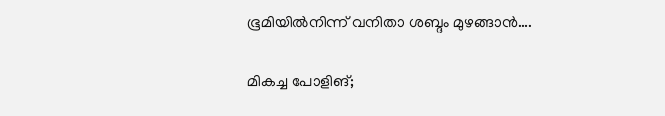ഭൂമിയില്‍നിന്ന് വനിതാ ശബ്ദം മുഴങ്ങാന്‍….

മികച്ച പോളിങ്;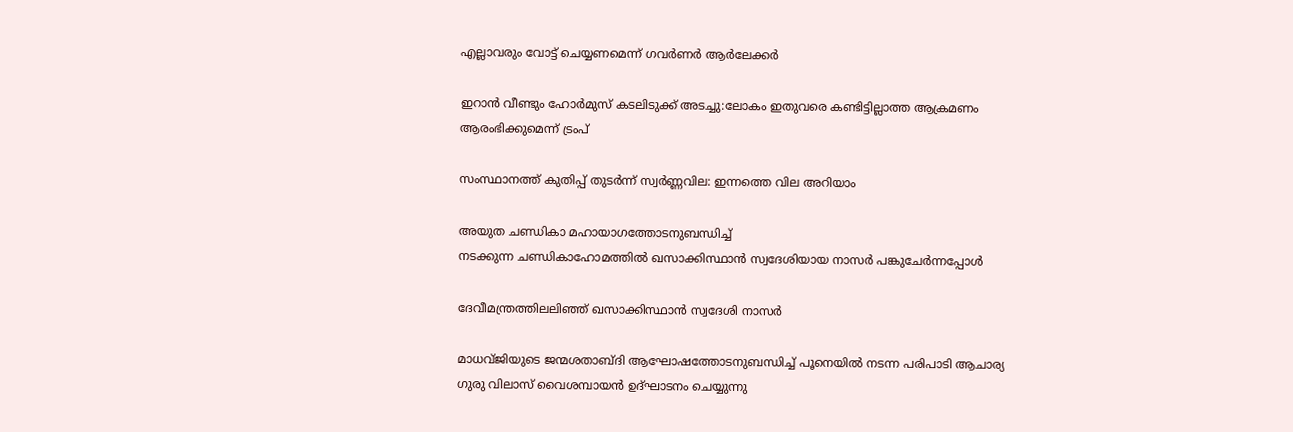എല്ലാവരും വോട്ട് ചെയ്യണമെന്ന് ഗവര്‍ണര്‍ ആര്‍ലേക്കര്‍

ഇറാൻ വീണ്ടും ഹോർമുസ് കടലിടുക്ക് അടച്ചു:ലോകം ഇതുവരെ കണ്ടിട്ടില്ലാത്ത ആക്രമണം ആരംഭിക്കുമെന്ന് ട്രംപ്

സംസ്ഥാനത്ത് കുതിപ്പ് തുടർന്ന് സ്വർണ്ണവില: ഇന്നത്തെ വില അറിയാം

അയുത ചണ്ഡികാ മഹായാഗത്തോടനുബന്ധിച്ച്
നടക്കുന്ന ചണ്ഡികാഹോമത്തില്‍ ഖസാക്കിസ്ഥാന്‍ സ്വദേശിയായ നാസര്‍ പങ്കുചേര്‍ന്നപ്പോള്‍

ദേവീമന്ത്രത്തിലലിഞ്ഞ് ഖസാക്കിസ്ഥാന്‍ സ്വദേശി നാസര്‍

മാധവ്ജിയുടെ ജന്മശതാബ്ദി ആഘോഷത്തോടനുബന്ധിച്ച് പൂനെയില്‍ നടന്ന പരിപാടി ആചാര്യ ഗുരു വിലാസ് വൈശമ്പായന്‍ ഉദ്ഘാടനം ചെയ്യുന്നു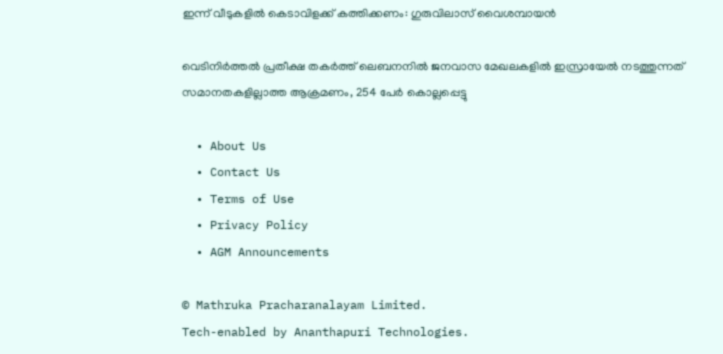ഇന്ന് വീടുകളില്‍ കെടാവിളക്ക് കത്തിക്കണം: ഗുരുവിലാസ് വൈശമ്പായന്‍

വെടിനിര്‍ത്തല്‍ പ്രതീക്ഷ തകര്‍ത്ത് ലെബനനില്‍ ജനവാസ മേഖലകളിൽ ഇസ്രായേൽ നടത്തുന്നത് സമാനതകളില്ലാത്ത ആക്രമണം, 254 പേർ കൊല്ലപ്പെട്ടു

  • About Us
  • Contact Us
  • Terms of Use
  • Privacy Policy
  • AGM Announcements

© Mathruka Pracharanalayam Limited.
Tech-enabled by Ananthapuri Technologies.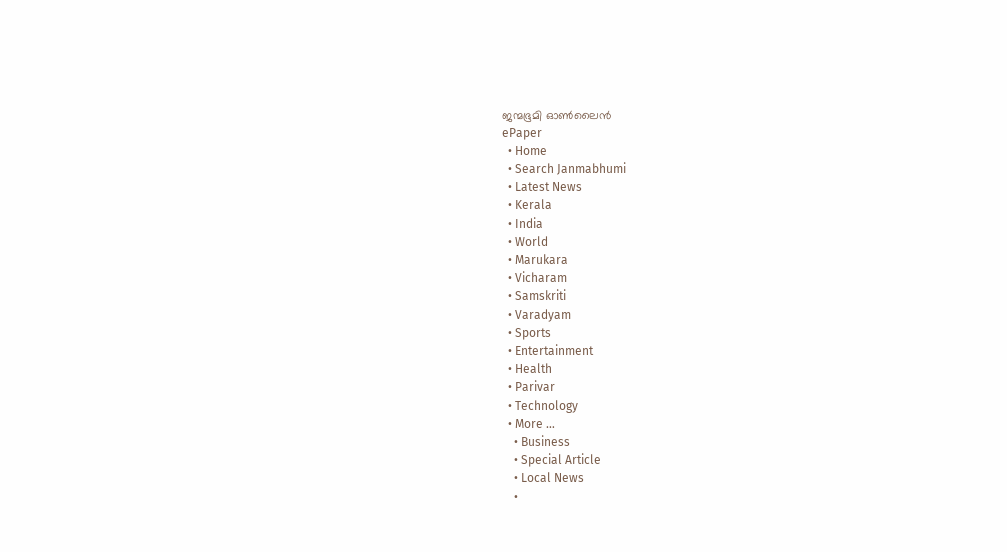ജന്മഭൂമി ഓണ്‍ലൈന്‍
ePaper
  • Home
  • Search Janmabhumi
  • Latest News
  • Kerala
  • India
  • World
  • Marukara
  • Vicharam
  • Samskriti
  • Varadyam
  • Sports
  • Entertainment
  • Health
  • Parivar
  • Technology
  • More …
    • Business
    • Special Article
    • Local News
    •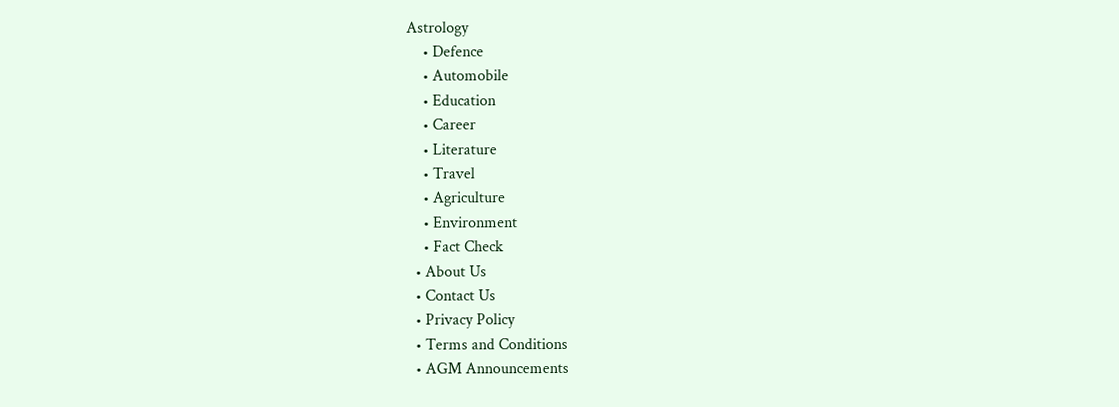Astrology
    • Defence
    • Automobile
    • Education
    • Career
    • Literature
    • Travel
    • Agriculture
    • Environment
    • Fact Check
  • About Us
  • Contact Us
  • Privacy Policy
  • Terms and Conditions
  • AGM Announcements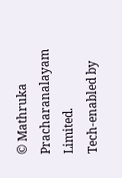© Mathruka Pracharanalayam Limited.
Tech-enabled by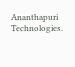Ananthapuri Technologies.